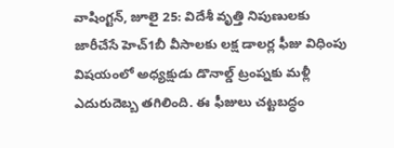వాషింగ్టన్, జూలై 25: విదేశీ వృత్తి నిపుణులకు జారీచేసే హెచ్1బీ వీసాలకు లక్ష డాలర్ల ఫీజు విధింపు విషయంలో అధ్యక్షుడు డొనాల్డ్ ట్రంప్నకు మళ్లీ ఎదురుదెబ్బ తగిలింది. ఈ ఫీజులు చట్టబద్ధం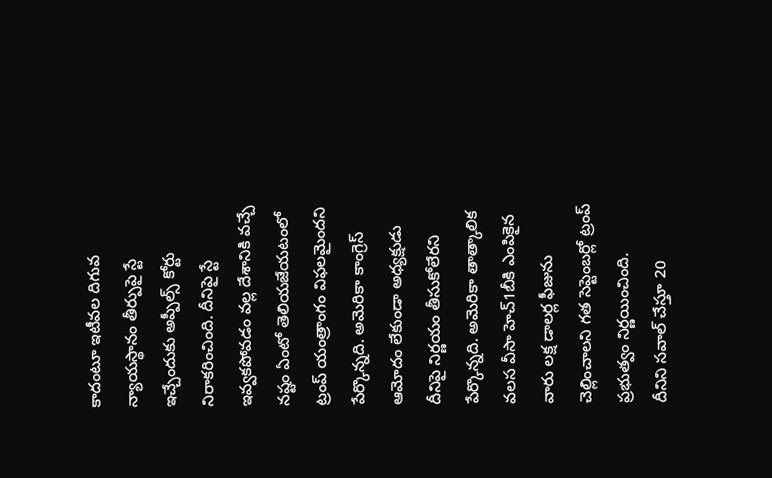కాదంటూ ఇటీవల దిగువ న్యాయస్థానం తీర్పుపై స్టే ఇచ్చేందుకు అప్పీల్స్ కోర్టు నిరాకరించింది. దీనిపై స్టే ఇవ్వకపోవడం వల్ల దేశానికి వచ్చే నష్టం ఏంటో తెలియజేయటంలో ట్రంప్ యంత్రాంగం విఫలమైందని పేర్కొన్నది. అమెరికా కాంగ్రెస్ ఆమోదం లేకుండా అధ్యక్షుడు దీనిపై నిర్ణయం తీసుకోలేరని పేర్కొన్నది. అమెరికా తాత్కాలిక వలస వీసా హెచ్1బీకి ఎంపికైన వారు లక్ష డాలర్ల ఫీజును చెల్లించాలని గత సెప్టెంబర్లో ట్రంప్ ప్రభుత్వం నిర్ణయించింది.
దీనిని సవాల్ చేస్తూ 20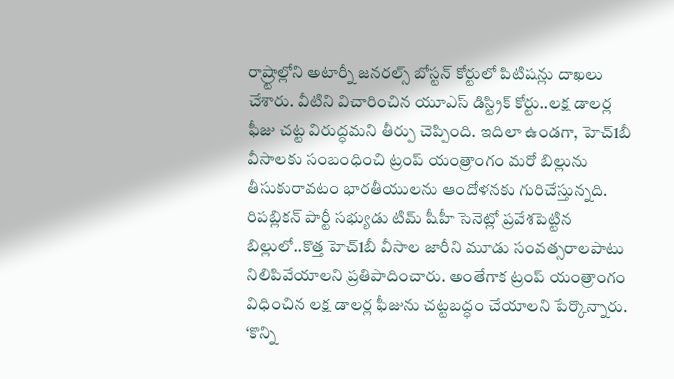రాష్ర్టాల్లోని అటార్నీ జనరల్స్ బోస్టన్ కోర్టులో పిటిషన్లు దాఖలు చేశారు. వీటిని విచారించిన యూఎస్ డిస్ట్రిక్ కోర్టు..లక్ష డాలర్ల ఫీజు చట్ట విరుద్ధమని తీర్పు చెప్పింది. ఇదిలా ఉండగా, హెచ్1బీ వీసాలకు సంబంధించి ట్రంప్ యంత్రాంగం మరో బిల్లును తీసుకురావటం భారతీయులను ఆందోళనకు గురిచేస్తున్నది. రిపబ్లికన్ పార్టీ సభ్యుడు టిమ్ షీహీ సెనెట్లో ప్రవేశపెట్టిన బిల్లులో..కొత్త హెచ్1బీ వీసాల జారీని మూడు సంవత్సరాలపాటు నిలిపివేయాలని ప్రతిపాదించారు. అంతేగాక ట్రంప్ యంత్రాంగం విధించిన లక్ష డాలర్ల ఫీజును చట్టబద్ధం చేయాలని పేర్కొన్నారు. ‘కొన్ని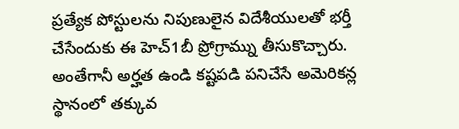ప్రత్యేక పోస్టులను నిపుణులైన విదేశీయులతో భర్తీ చేసేందుకు ఈ హెచ్1బీ ప్రోగ్రామ్ను తీసుకొచ్చారు. అంతేగానీ అర్హత ఉండి కష్టపడి పనిచేసే అమెరికన్ల స్థానంలో తక్కువ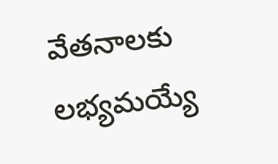వేతనాలకు లభ్యమయ్యే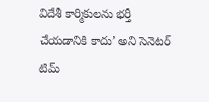విదేశీ కార్మికులను భర్తీ చేయడానికి కాదు’ అని సెనెటర్ టిమ్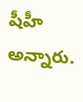షీహీ అన్నారు.